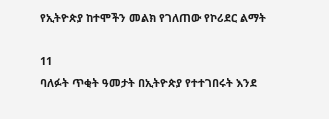የኢትዮጵያ ከተሞችን መልክ የገለጠው የኮሪደር ልማት

11
ባለፉት ጥቂት ዓመታት በኢትዮጵያ የተተገበሩት እንደ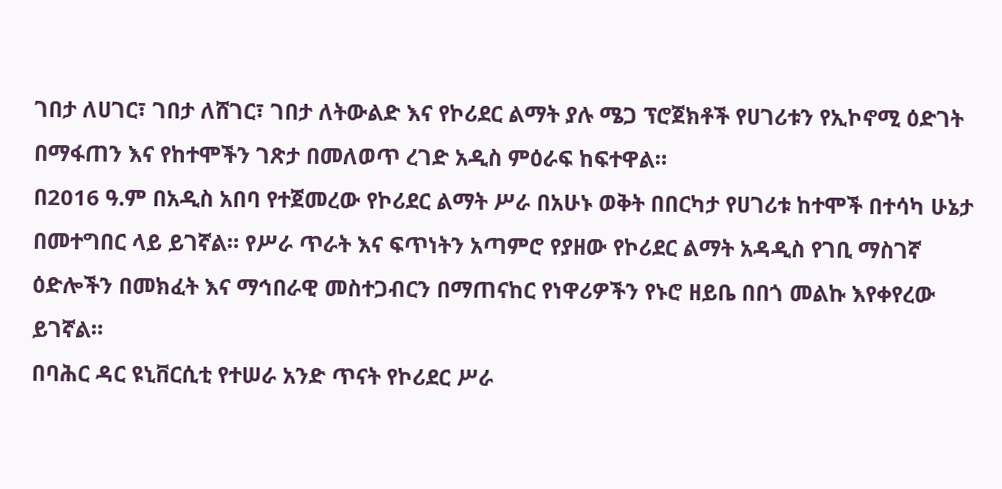ገበታ ለሀገር፣ ገበታ ለሸገር፣ ገበታ ለትውልድ እና የኮሪደር ልማት ያሉ ሜጋ ፕሮጀክቶች የሀገሪቱን የኢኮኖሚ ዕድገት በማፋጠን እና የከተሞችን ገጽታ በመለወጥ ረገድ አዲስ ምዕራፍ ከፍተዋል።
በ2016 ዓ.ም በአዲስ አበባ የተጀመረው የኮሪደር ልማት ሥራ በአሁኑ ወቅት በበርካታ የሀገሪቱ ከተሞች በተሳካ ሁኔታ በመተግበር ላይ ይገኛል። የሥራ ጥራት እና ፍጥነትን አጣምሮ የያዘው የኮሪደር ልማት አዳዲስ የገቢ ማስገኛ ዕድሎችን በመክፈት እና ማኅበራዊ መስተጋብርን በማጠናከር የነዋሪዎችን የኑሮ ዘይቤ በበጎ መልኩ እየቀየረው ይገኛል።
በባሕር ዳር ዩኒቨርሲቲ የተሠራ አንድ ጥናት የኮሪደር ሥራ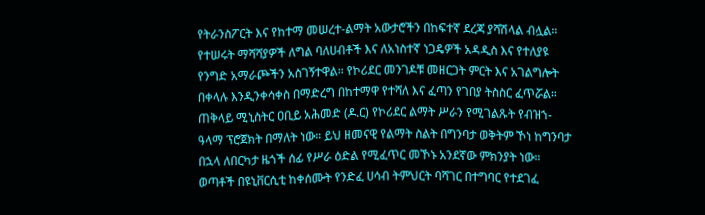የትራንስፖርት እና የከተማ መሠረተ-ልማት አውታሮችን በከፍተኛ ደረጃ ያሻሽላል ብሏል። የተሠሩት ማሻሻያዎች ለግል ባለሀብቶች እና ለአነስተኛ ነጋዴዎች አዳዲስ እና የተለያዩ የንግድ አማራጮችን አስገኝተዋል። የኮሪደር መንገዶቹ መዘርጋት ምርት እና አገልግሎት በቀላሉ እንዲንቀሳቀስ በማድረግ በከተማዋ የተሻለ እና ፈጣን የገበያ ትስስር ፈጥሯል።
ጠቅላይ ሚኒስትር ዐቢይ አሕመድ (ዶ.ር) የኮሪደር ልማት ሥራን የሚገልጹት የብዝኀ-ዓላማ ፕሮጀክት በማለት ነው። ይህ ዘመናዊ የልማት ስልት በግንባታ ወቅትም ኾነ ከግንባታ በኋላ ለበርካታ ዜጎች ሰፊ የሥራ ዕድል የሚፈጥር መኾኑ አንደኛው ምክንያት ነው።
ወጣቶች በዩኒቨርሲቲ ከቀሰሙት የንድፈ ሀሳብ ትምህርት ባሻገር በተግባር የተደገፈ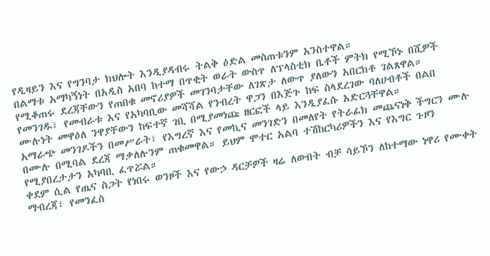የዲዛይን እና የግንባታ ክህሎት እንዲያዳብሩ ትልቅ ዕድል መስጠቱንም አንስተዋል።
በልማቱ አማካኝነት በአዲስ አበባ ከተማ በጥቂት ወራት ውስጥ ለፕላስቲክ ቤቶች ምትክ የሚኾኑ በሺዎች የሚቆጠሩ ደረጃቸውን የጠበቁ መኖሪያዎች መገንባታቸው ለገጽታ ለውጥ ያለውን አበርክቶ ገልጸዋል።
የመንገዱ፣ የመብራቱ እና የአካባቢው መሻሻል የንብረት ዋጋን በእጅጉ ከፍ ስላደረገው ባለሀብቶች በልበ ሙሉነት መዋዕለ ንዋያቸውን ከፍተኛ ገቢ በሚያመነጩ ዘርፎች ላይ እንዲያፈሱ አድርጓቸዋል።
አማራጭ መንገዶችን በመሥራት፣ የእግረኛ እና የመኪና መንገድን በመለየት የትራፊክ መጨናነቅ ችግርን ሙሉ በሙሉ በሚባል ደረጃ ማቃለሉንም ጠቁመዋል። ይህም ሞተር አልባ ተሽከርካሪዎችን እና የእግር ጉዞን የሚያበረታታን አካባቢ ፈጥሯል።
ቀደም ሲል የጤና ስጋት የነበሩ ወንዞች እና የውኃ ዳርቻዎች ዛሬ ለውበት ብቻ ሳይኾን ለከተማው ነዋሪ የሙቀት ማብረጃ፣ የመንፈስ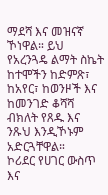ማደሻ እና መዝናኛ ኾነዋል። ይህ የአረንጓዴ ልማት ስኬት ከተሞችን ከድምጽ፣ ከአየር፣ ከወንዞች እና ከመንገድ ቆሻሻ ብክለት የጸዱ እና ንጹህ እንዲኾኑም አድርጓቸዋል።
ኮሪደር የሀገር ውስጥ እና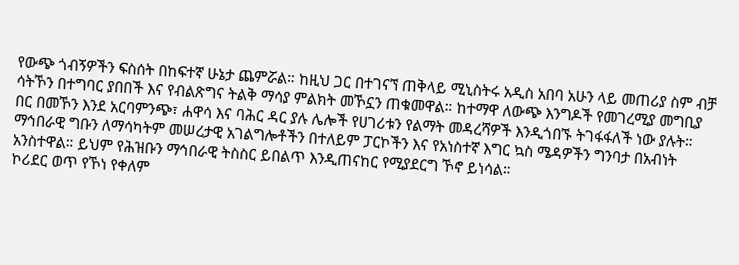የውጭ ጎብኝዎችን ፍስሰት በከፍተኛ ሁኔታ ጨምሯል። ከዚህ ጋር በተገናኘ ጠቅላይ ሚኒስትሩ አዲስ አበባ አሁን ላይ መጠሪያ ስም ብቻ ሳትኾን በተግባር ያበበች እና የብልጽግና ትልቅ ማሳያ ምልክት መኾኗን ጠቁመዋል። ከተማዋ ለውጭ እንግዶች የመገረሚያ መግቢያ በር በመኾን እንደ አርባምንጭ፣ ሐዋሳ እና ባሕር ዳር ያሉ ሌሎች የሀገሪቱን የልማት መዳረሻዎች እንዲጎበኙ ትገፋፋለች ነው ያሉት።
ማኅበራዊ ግቡን ለማሳካትም መሠረታዊ አገልግሎቶችን በተለይም ፓርኮችን እና የአነስተኛ እግር ኳስ ሜዳዎችን ግንባታ በአብነት አንስተዋል። ይህም የሕዝቡን ማኅበራዊ ትስስር ይበልጥ እንዲጠናከር የሚያደርግ ኾኖ ይነሳል።
ኮሪደር ወጥ የኾነ የቀለም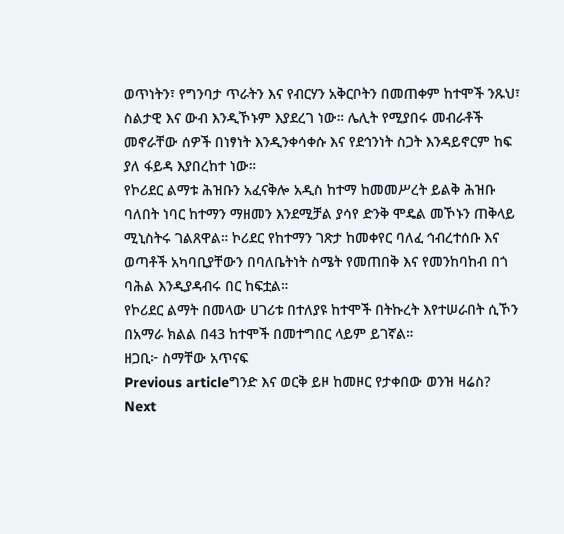ወጥነትን፣ የግንባታ ጥራትን እና የብርሃን አቅርቦትን በመጠቀም ከተሞች ንጹህ፣ ስልታዊ እና ውብ እንዲኾኑም እያደረገ ነው። ሌሊት የሚያበሩ መብራቶች መኖራቸው ሰዎች በነፃነት እንዲንቀሳቀሱ እና የደኅንነት ስጋት እንዳይኖርም ከፍ ያለ ፋይዳ እያበረከተ ነው።
የኮሪደር ልማቱ ሕዝቡን አፈናቅሎ አዲስ ከተማ ከመመሥረት ይልቅ ሕዝቡ ባለበት ነባር ከተማን ማዘመን እንደሚቻል ያሳየ ድንቅ ሞዴል መኾኑን ጠቅላይ ሚኒስትሩ ገልጸዋል። ኮሪደር የከተማን ገጽታ ከመቀየር ባለፈ ኅብረተሰቡ እና ወጣቶች አካባቢያቸውን በባለቤትነት ስሜት የመጠበቅ እና የመንከባከብ በጎ ባሕል እንዲያዳብሩ በር ከፍቷል።
የኮሪደር ልማት በመላው ሀገሪቱ በተለያዩ ከተሞች በትኩረት እየተሠራበት ሲኾን በአማራ ክልል በ43 ከተሞች በመተግበር ላይም ይገኛል።
ዘጋቢ፦ ስማቸው አጥናፍ
Previous articleግንድ እና ወርቅ ይዞ ከመዞር የታቀበው ወንዝ ዛሬስ?
Next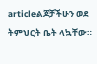articleልጆቻችሁን ወደ ትምህርት ቤት ላኳቸው።